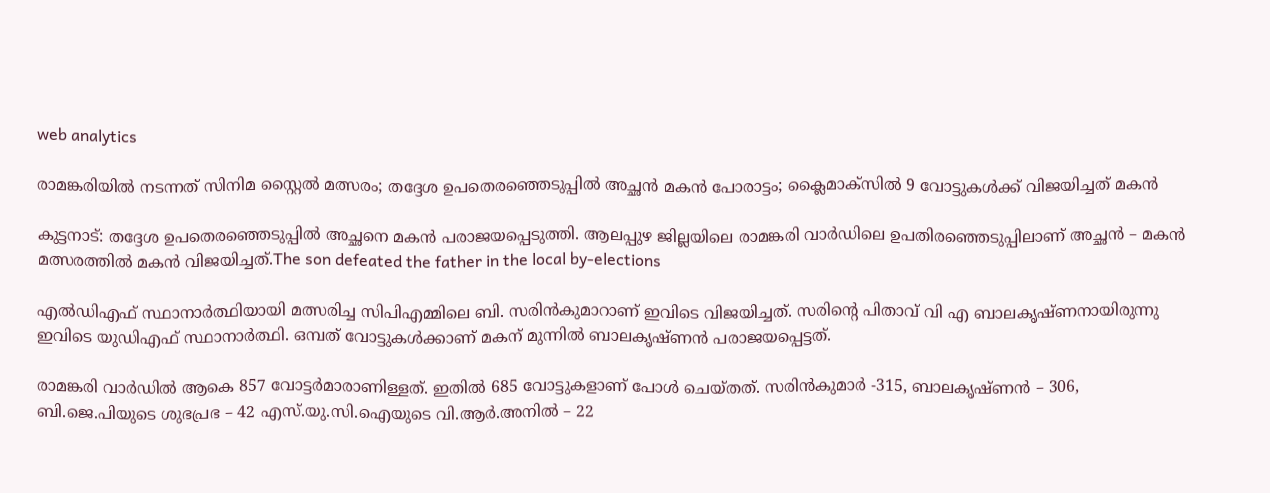web analytics

രാമങ്കരിയിൽ നടന്നത് സിനിമ സ്റ്റൈൽ മത്സരം; തദ്ദേശ ഉപതെരഞ്ഞെടുപ്പിൽ അച്ഛൻ മകൻ പോരാട്ടം; ക്ലൈമാക്സിൽ 9 വോട്ടുകൾക്ക് വിജയിച്ചത് മകൻ

കുട്ടനാട്: തദ്ദേശ ഉപതെരഞ്ഞെടുപ്പിൽ അച്ഛനെ മകൻ പരാജയപ്പെടുത്തി. ആലപ്പുഴ ജില്ലയിലെ രാമങ്കരി വാർഡിലെ ഉപതിരഞ്ഞെടുപ്പിലാണ് അച്ഛൻ – മകൻ മത്സരത്തിൽ മകൻ വിജയിച്ചത്.The son defeated the father in the local by-elections

എൽഡിഎഫ് സ്ഥാനാർത്ഥിയായി മത്സരിച്ച സിപിഎമ്മിലെ ബി. സരിൻകുമാറാണ് ഇവിടെ വിജയിച്ചത്. സരിന്റെ പിതാവ് വി എ ബാലകൃഷ്ണനായിരുന്നു ഇവിടെ യുഡിഎഫ് സ്ഥാനാർത്ഥി. ഒമ്പത് വോട്ടുകൾക്കാണ് മകന് മുന്നിൽ ബാലകൃഷ്ണൻ പരാജയപ്പെട്ടത്.

രാമങ്കരി വാർഡിൽ ആകെ 857 വോട്ടർമാരാണിള്ളത്. ഇതിൽ 685 വോട്ടുകളാണ് പോൾ ചെയ്തത്. സരിൻകുമാർ -315, ബാലകൃഷ്ണൻ – 306, ബി.ജെ.പിയുടെ ശുഭപ്രഭ – 42 എസ്.യു.സി.ഐയുടെ വി.ആർ.അനിൽ – 22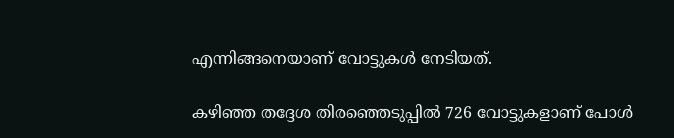എന്നിങ്ങനെയാണ് വോട്ടുകൾ നേടിയത്.

കഴിഞ്ഞ തദ്ദേശ തിരഞ്ഞെടുപ്പിൽ 726 വോട്ടുകളാണ് പോൾ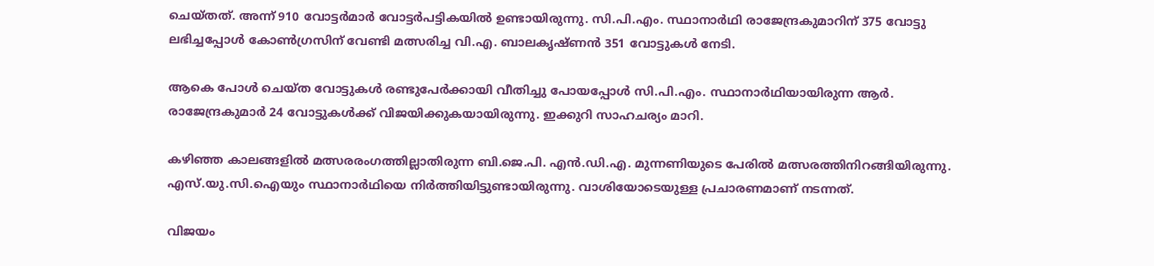ചെയ്തത്. അന്ന് 910 വോട്ടർമാർ വോട്ടർപട്ടികയിൽ ഉണ്ടായിരുന്നു. സി.പി.എം. സ്ഥാനാർഥി രാജേന്ദ്രകുമാറിന് 375 വോട്ടു ലഭിച്ചപ്പോൾ കോൺഗ്രസിന് വേണ്ടി മത്സരിച്ച വി.എ. ബാലകൃഷ്ണൻ 351 വോട്ടുകൾ നേടി.

ആകെ പോൾ ചെയ്ത വോട്ടുകൾ രണ്ടുപേർക്കായി വീതിച്ചു പോയപ്പോൾ സി.പി.എം. സ്ഥാനാർഥിയായിരുന്ന ആർ. രാജേന്ദ്രകുമാർ 24 വോട്ടുകൾക്ക് വിജയിക്കുകയായിരുന്നു. ഇക്കുറി സാഹചര്യം മാറി.

കഴിഞ്ഞ കാലങ്ങളിൽ മത്സരരംഗത്തില്ലാതിരുന്ന ബി.ജെ.പി. എൻ.ഡി.എ. മുന്നണിയുടെ പേരിൽ മത്സരത്തിനിറങ്ങിയിരുന്നു. എസ്.യു.സി.ഐയും സ്ഥാനാർഥിയെ നിർത്തിയിട്ടുണ്ടായിരുന്നു. വാശിയോടെയുള്ള പ്രചാരണമാണ് നടന്നത്.

വിജയം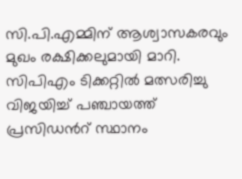സി.പി.എമ്മിന് ആശ്വാസകരവും മുഖം രക്ഷിക്കലുമായി മാറി. സിപിഎം ടിക്കറ്റിൽ മത്സരിച്ചു വിജയിച്ച് പഞ്ചായത്ത് പ്രസിഡൻറ് സ്ഥാനം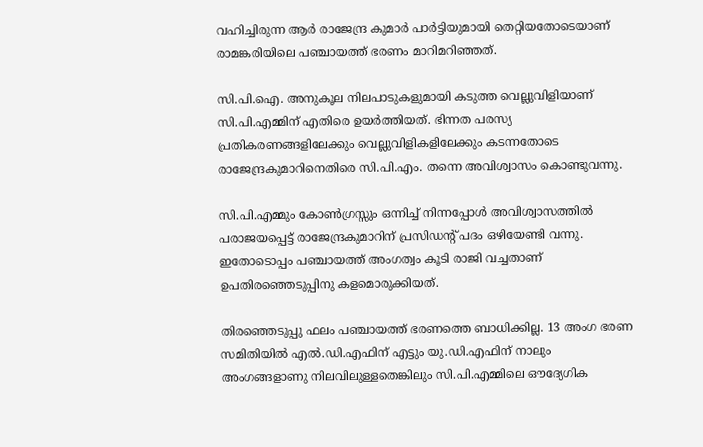വഹിച്ചിരുന്ന ആർ രാജേന്ദ്ര കുമാർ പാർട്ടിയുമായി തെറ്റിയതോടെയാണ് രാമങ്കരിയിലെ പഞ്ചായത്ത് ഭരണം മാറിമറിഞ്ഞത്.

സി.പി.ഐ. അനുകൂല നിലപാടുകളുമായി കടുത്ത വെല്ലുവിളിയാണ് സി.പി.എമ്മിന് എതിരെ ഉയർത്തിയത്. ഭിന്നത പരസ്യ പ്രതികരണങ്ങളിലേക്കും വെല്ലുവിളികളിലേക്കും കടന്നതോടെ രാജേന്ദ്രകുമാറിനെതിരെ സി.പി.എം. തന്നെ അവിശ്വാസം കൊണ്ടുവന്നു.

സി.പി.എമ്മും കോൺഗ്രസ്സും ഒന്നിച്ച് നിന്നപ്പോൾ അവിശ്വാസത്തിൽ പരാജയപ്പെട്ട് രാജേന്ദ്രകുമാറിന് പ്രസിഡന്റ് പദം ഒഴിയേണ്ടി വന്നു. ഇതോടൊപ്പം പഞ്ചായത്ത് അംഗത്വം കൂടി രാജി വച്ചതാണ് ഉപതിരഞ്ഞെടുപ്പിനു കളമൊരുക്കിയത്.

തിരഞ്ഞെടുപ്പു ഫലം പഞ്ചായത്ത് ഭരണത്തെ ബാധിക്കില്ല. 13 അംഗ ഭരണ സമിതിയിൽ എൽ.ഡി.എഫിന് എട്ടും യു.ഡി.എഫിന് നാലും അംഗങ്ങളാണു നിലവിലുള്ളതെങ്കിലും സി.പി.എമ്മിലെ ഔദ്യേഗിക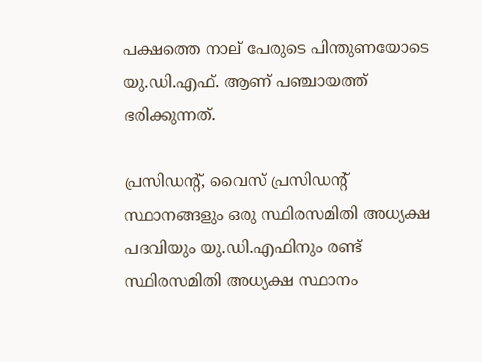പക്ഷത്തെ നാല് പേരുടെ പിന്തുണയോടെ യു.ഡി.എഫ്. ആണ് പഞ്ചായത്ത് ഭരിക്കുന്നത്.

പ്രസിഡന്റ്, വൈസ് പ്രസിഡന്റ് സ്ഥാനങ്ങളും ഒരു സ്ഥിരസമിതി അധ്യക്ഷ പദവിയും യു.ഡി.എഫിനും രണ്ട് സ്ഥിരസമിതി അധ്യക്ഷ സ്ഥാനം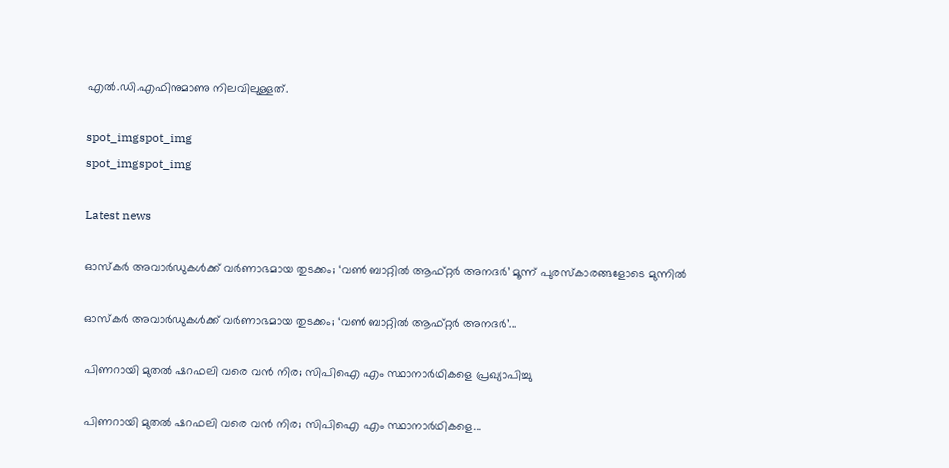എൽ.ഡി.എഫിനുമാണു നിലവിലുള്ളത്.

spot_imgspot_img
spot_imgspot_img

Latest news

ഓസ്കർ അവാർഡുകൾക്ക് വർണാഭമായ തുടക്കം; ‘വൺ ബാറ്റിൽ ആഫ്റ്റർ അനദർ’ മൂന്ന് പുരസ്കാരങ്ങളോടെ മുന്നിൽ

ഓസ്കർ അവാർഡുകൾക്ക് വർണാഭമായ തുടക്കം; ‘വൺ ബാറ്റിൽ ആഫ്റ്റർ അനദർ’...

പിണറായി മുതൽ ഷറഫലി വരെ വൻ നിര; സിപിഐ എം സ്ഥാനാര്‍ഥികളെ പ്രഖ്യാപിച്ചു

പിണറായി മുതൽ ഷറഫലി വരെ വൻ നിര; സിപിഐ എം സ്ഥാനാര്‍ഥികളെ...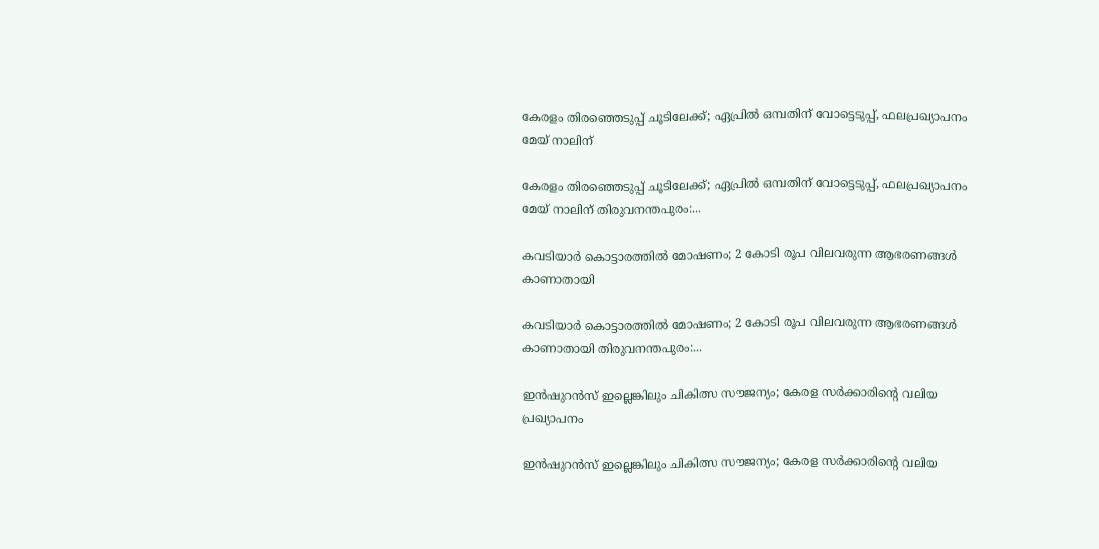കേരളം തിരഞ്ഞെടുപ്പ് ചൂടിലേക്ക്; ഏപ്രിൽ ഒമ്പതിന് വോട്ടെടുപ്പ്, ഫലപ്രഖ്യാപനം മേയ് നാലിന്

കേരളം തിരഞ്ഞെടുപ്പ് ചൂടിലേക്ക്; ഏപ്രിൽ ഒമ്പതിന് വോട്ടെടുപ്പ്, ഫലപ്രഖ്യാപനം മേയ് നാലിന് തിരുവനന്തപുരം:...

കവടിയാർ കൊട്ടാരത്തിൽ മോഷണം; 2 കോടി രൂപ വിലവരുന്ന ആഭരണങ്ങൾ കാണാതായി

കവടിയാർ കൊട്ടാരത്തിൽ മോഷണം; 2 കോടി രൂപ വിലവരുന്ന ആഭരണങ്ങൾ കാണാതായി തിരുവനന്തപുരം:...

ഇൻഷുറൻസ് ഇല്ലെങ്കിലും ചികിത്സ സൗജന്യം; കേരള സർക്കാരിന്റെ വലിയ പ്രഖ്യാപനം

ഇൻഷുറൻസ് ഇല്ലെങ്കിലും ചികിത്സ സൗജന്യം; കേരള സർക്കാരിന്റെ വലിയ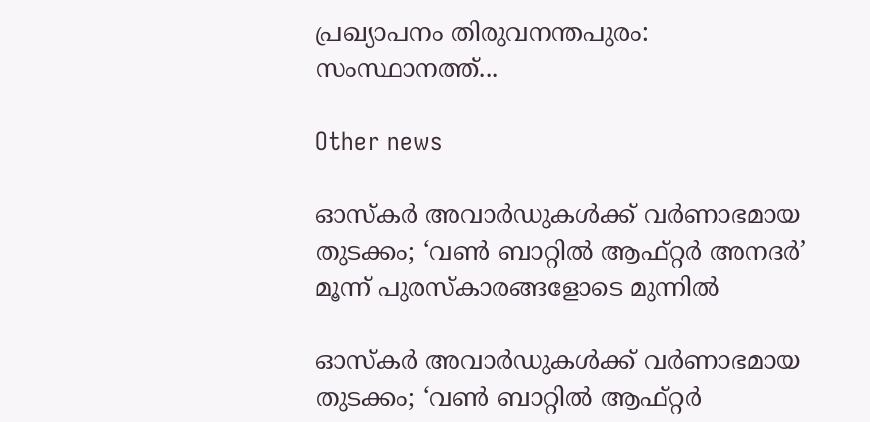പ്രഖ്യാപനം തിരുവനന്തപുരം: സംസ്ഥാനത്ത്...

Other news

ഓസ്കർ അവാർഡുകൾക്ക് വർണാഭമായ തുടക്കം; ‘വൺ ബാറ്റിൽ ആഫ്റ്റർ അനദർ’ മൂന്ന് പുരസ്കാരങ്ങളോടെ മുന്നിൽ

ഓസ്കർ അവാർഡുകൾക്ക് വർണാഭമായ തുടക്കം; ‘വൺ ബാറ്റിൽ ആഫ്റ്റർ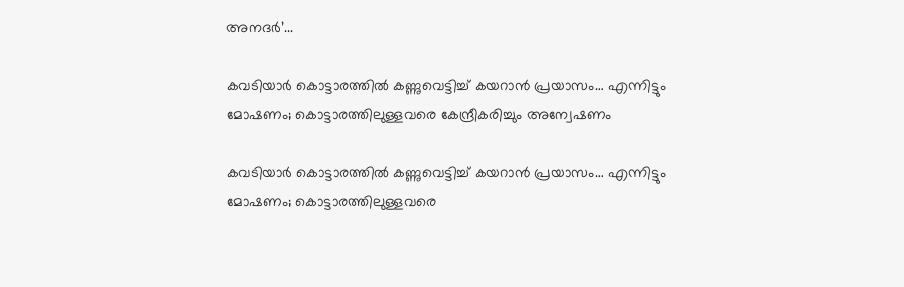അനദർ’...

കവടിയാർ കൊട്ടാരത്തിൽ കണ്ണുവെട്ടിച്ച് കയറാൻ പ്രയാസം… എന്നിട്ടും മോഷണം; കൊട്ടാരത്തിലുള്ളവരെ കേന്ദ്രീകരിച്ചും അന്വേഷണം

കവടിയാർ കൊട്ടാരത്തിൽ കണ്ണുവെട്ടിച്ച് കയറാൻ പ്രയാസം… എന്നിട്ടും മോഷണം; കൊട്ടാരത്തിലുള്ളവരെ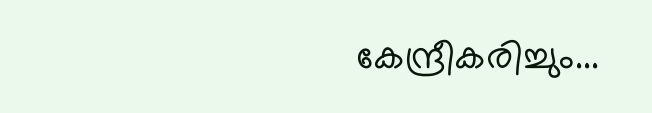കേന്ദ്രീകരിച്ചും...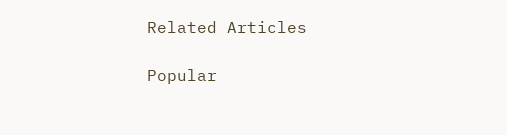Related Articles

Popular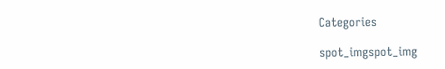Categories

spot_imgspot_img